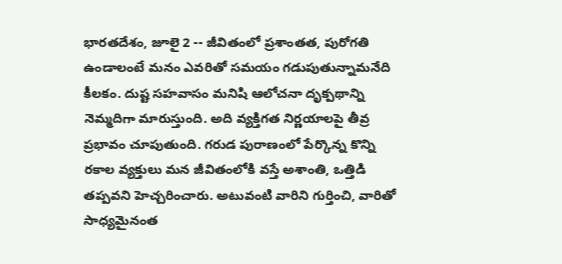భారతదేశం, జూలై 2 -- జీవితంలో ప్రశాంతత, పురోగతి ఉండాలంటే మనం ఎవరితో సమయం గడుపుతున్నామనేది కీలకం. దుష్ట సహవాసం మనిషి ఆలోచనా దృక్పథాన్ని నెమ్మదిగా మారుస్తుంది. అది వ్యక్తిగత నిర్ణయాలపై తీవ్ర ప్రభావం చూపుతుంది. గరుడ పురాణంలో పేర్కొన్న కొన్ని రకాల వ్యక్తులు మన జీవితంలోకి వస్తే అశాంతి, ఒత్తిడి తప్పవని హెచ్చరించారు. అటువంటి వారిని గుర్తించి, వారితో సాధ్యమైనంత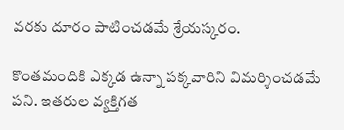వరకు దూరం పాటించడమే శ్రేయస్కరం.

కొంతమందికి ఎక్కడ ఉన్నా పక్కవారిని విమర్శించడమే పని. ఇతరుల వ్యక్తిగత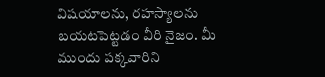విషయాలను, రహస్యాలను బయటపెట్టడం వీరి నైజం. మీ ముందు పక్కవారిని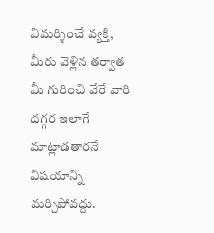విమర్శించే వ్యక్తి, మీరు వెళ్లిన తర్వాత మీ గురించి వేరే వారి దగ్గర ఇలాగే మాట్లాడతారనే విషయాన్ని మర్చిపోవద్దు.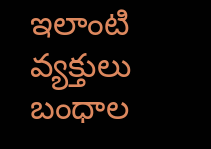ఇలాంటి వ్యక్తులు బంధాల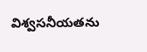విశ్వసనీయతను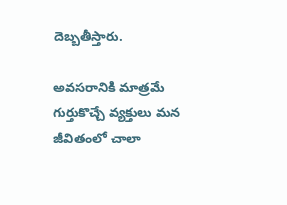దెబ్బతీస్తారు.

అవసరానికి మాత్రమే గుర్తుకొచ్చే వ్యక్తులు మన జీవితంలో చాలా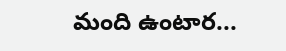మంది ఉంటార...